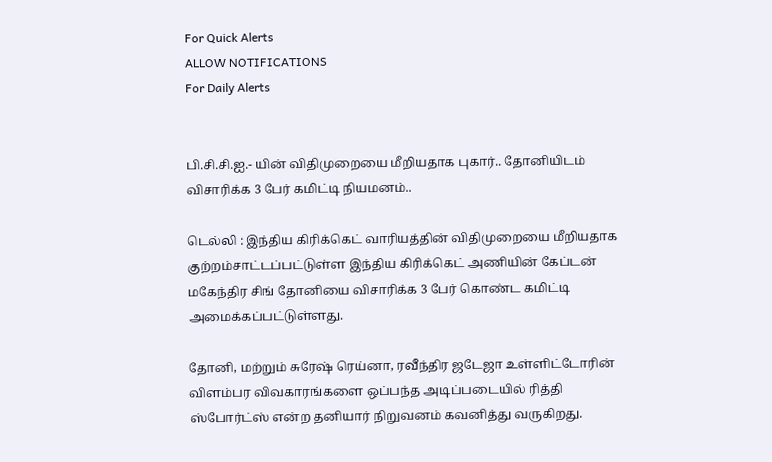For Quick Alerts
ALLOW NOTIFICATIONS
For Daily Alerts


பி.சி.சி.ஐ.- யின் விதிமுறையை மீறியதாக புகார்.. தோனியிடம் விசாரிக்க 3 பேர் கமிட்டி நியமனம்..

டெல்லி : இந்திய கிரிக்கெட் வாரியத்தின் விதிமுறையை மீறியதாக குற்றம்சாட்டப்பட்டுள்ள இந்திய கிரிக்கெட் அணியின் கேப்டன் மகேந்திர சிங் தோனியை விசாரிக்க 3 பேர் கொண்ட கமிட்டி அமைக்கப்பட்டுள்ளது.

தோனி, மற்றும் சுரேஷ் ரெய்னா, ரவீந்திர ஜடேஜா உள்ளிட்டோரின் விளம்பர விவகாரங்களை ஒப்பந்த அடிப்படையில் ரித்தி ஸ்போர்ட்ஸ் என்ற தனியார் நிறுவனம் கவனித்து வருகிறது.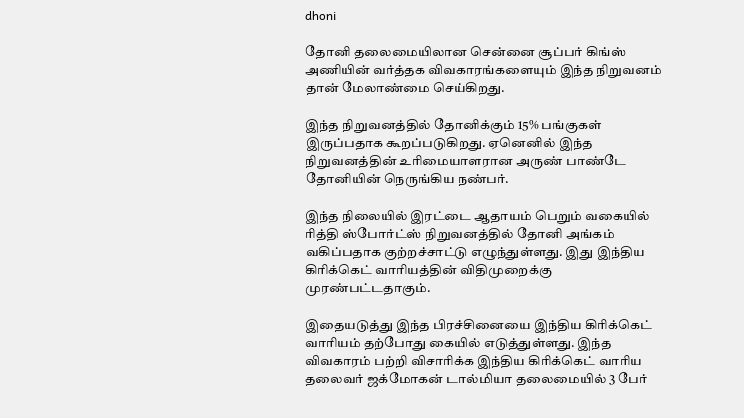dhoni

தோனி தலைமையிலான சென்னை சூப்பர் கிங்ஸ் அணியின் வர்த்தக விவகாரங்களையும் இந்த நிறுவனம் தான் மேலாண்மை செய்கிறது.

இந்த நிறுவனத்தில் தோனிக்கும் 15% பங்குகள் இருப்பதாக கூறப்படுகிறது. ஏனெனில் இந்த நிறுவனத்தின் உரிமையாளரான அருண் பாண்டே தோனியின் நெருங்கிய நண்பர்.

இந்த நிலையில் இரட்டை ஆதாயம் பெறும் வகையில் ரித்தி ஸ்போர்ட்ஸ் நிறுவனத்தில் தோனி அங்கம் வகிப்பதாக குற்றச்சாட்டு எழுந்துள்ளது. இது இந்திய கிரிக்கெட் வாரியத்தின் விதிமுறைக்கு முரண்பட்டதாகும்.

இதையடுத்து இந்த பிரச்சினையை இந்திய கிரிக்கெட் வாரியம் தற்போது கையில் எடுத்துள்ளது. இந்த விவகாரம் பற்றி விசாரிக்க இந்திய கிரிக்கெட் வாரிய தலைவர் ஜக்மோகன் டால்மியா தலைமையில் 3 பேர்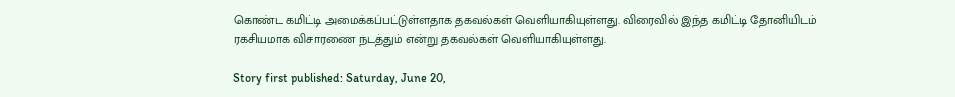கொண்ட கமிட்டி அமைக்கப்பட்டுள்ளதாக தகவல்கள் வெளியாகியுள்ளது. விரைவில் இந்த கமிட்டி தோனியிடம் ரகசியமாக விசாரணை நடத்தும் என்று தகவல்கள் வெளியாகியுள்ளது.

Story first published: Saturday, June 20,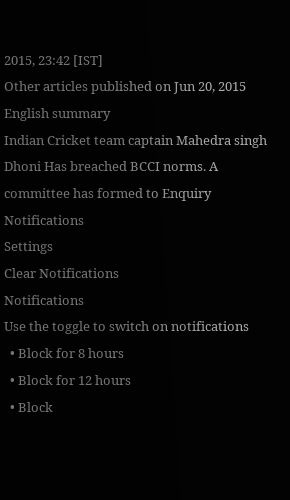2015, 23:42 [IST]
Other articles published on Jun 20, 2015
English summary
Indian Cricket team captain Mahedra singh Dhoni Has breached BCCI norms. A committee has formed to Enquiry
Notifications
Settings
Clear Notifications
Notifications
Use the toggle to switch on notifications
  • Block for 8 hours
  • Block for 12 hours
  • Block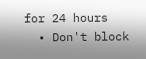for 24 hours
  • Don't block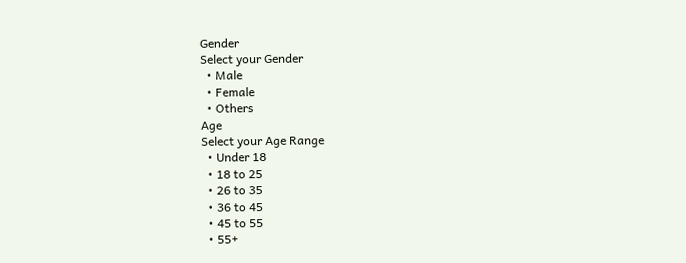Gender
Select your Gender
  • Male
  • Female
  • Others
Age
Select your Age Range
  • Under 18
  • 18 to 25
  • 26 to 35
  • 36 to 45
  • 45 to 55
  • 55+